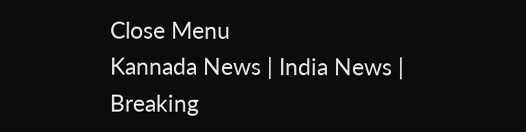Close Menu
Kannada News | India News | Breaking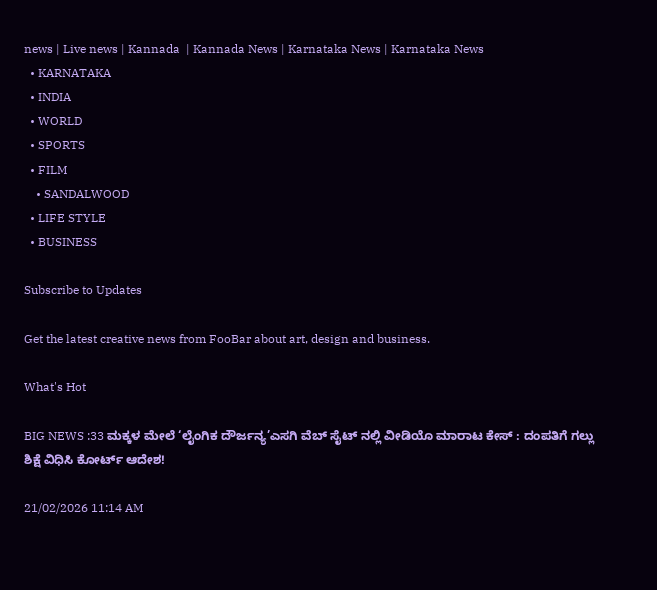news | Live news | Kannada  | Kannada News | Karnataka News | Karnataka News
  • KARNATAKA
  • INDIA
  • WORLD
  • SPORTS
  • FILM
    • SANDALWOOD
  • LIFE STYLE
  • BUSINESS

Subscribe to Updates

Get the latest creative news from FooBar about art, design and business.

What's Hot

BIG NEWS :33 ಮಕ್ಕಳ ಮೇಲೆ ‘ಲೈಂಗಿಕ ದೌರ್ಜನ್ಯ’ಎಸಗಿ ವೆಬ್ ಸೈಟ್ ನಲ್ಲಿ ವೀಡಿಯೊ ಮಾರಾಟ ಕೇಸ್ : ದಂಪತಿಗೆ ಗಲ್ಲು ಶಿಕ್ಷೆ ವಿಧಿಸಿ ಕೋರ್ಟ್ ಆದೇಶ!

21/02/2026 11:14 AM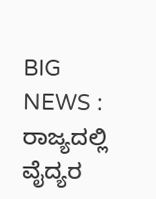BIG NEWS : ರಾಜ್ಯದಲ್ಲಿ ವೈದ್ಯರ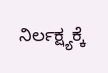ನಿರ್ಲಕ್ಷ್ಯಕ್ಕೆ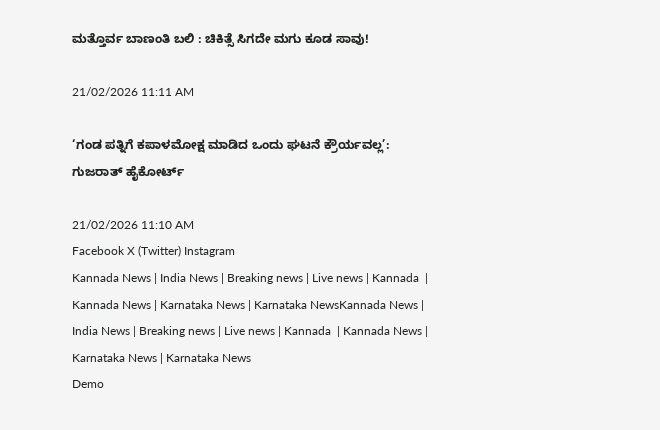ಮತ್ತೊರ್ವ ಬಾಣಂತಿ ಬಲಿ : ಚಿಕಿತ್ಸೆ ಸಿಗದೇ ಮಗು ಕೂಡ ಸಾವು!

21/02/2026 11:11 AM

‘ಗಂಡ ಪತ್ನಿಗೆ ಕಪಾಳಮೋಕ್ಷ ಮಾಡಿದ ಒಂದು ಘಟನೆ ಕ್ರೌರ್ಯವಲ್ಲ’: ಗುಜರಾತ್ ಹೈಕೋರ್ಟ್

21/02/2026 11:10 AM
Facebook X (Twitter) Instagram
Kannada News | India News | Breaking news | Live news | Kannada  | Kannada News | Karnataka News | Karnataka NewsKannada News | India News | Breaking news | Live news | Kannada  | Kannada News | Karnataka News | Karnataka News
Demo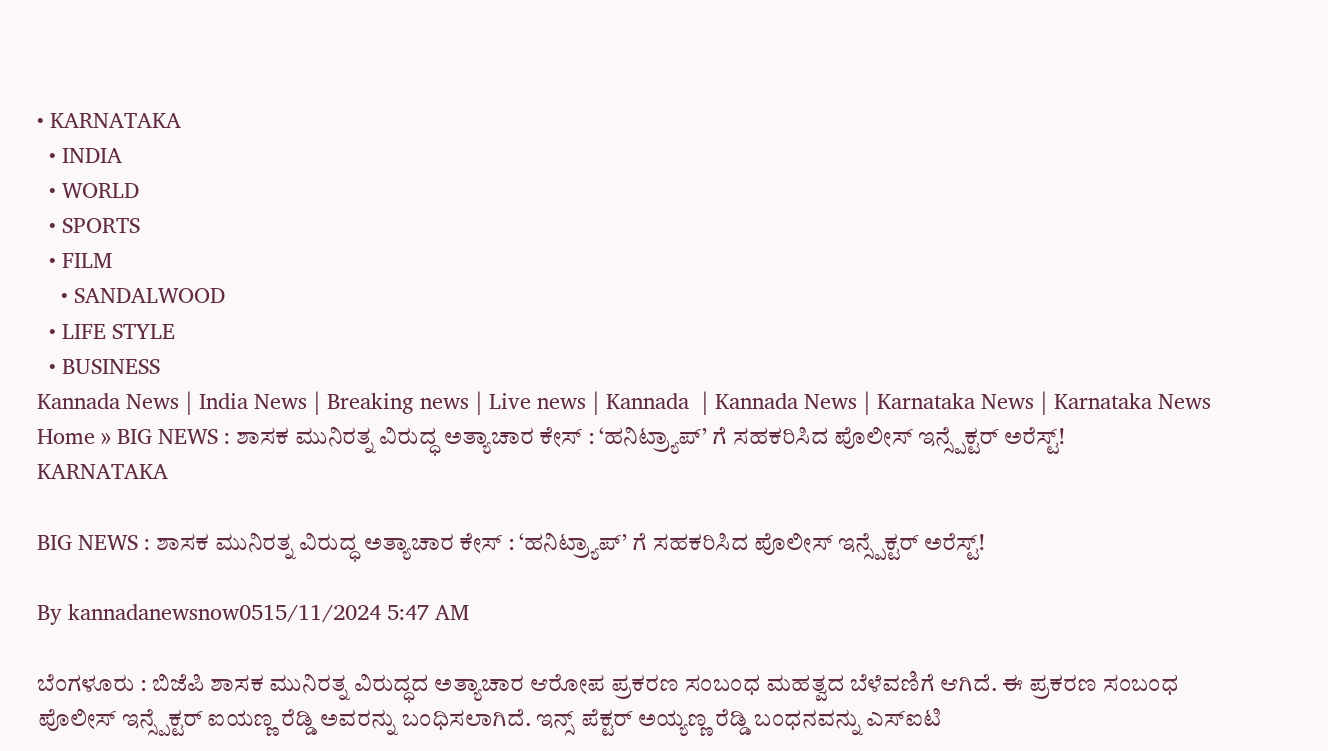• KARNATAKA
  • INDIA
  • WORLD
  • SPORTS
  • FILM
    • SANDALWOOD
  • LIFE STYLE
  • BUSINESS
Kannada News | India News | Breaking news | Live news | Kannada  | Kannada News | Karnataka News | Karnataka News
Home » BIG NEWS : ಶಾಸಕ ಮುನಿರತ್ನ ವಿರುದ್ಧ ಅತ್ಯಾಚಾರ ಕೇಸ್ : ‘ಹನಿಟ್ರ್ಯಾಪ್’ ಗೆ ಸಹಕರಿಸಿದ ಪೊಲೀಸ್ ಇನ್ಸ್ಪೆಕ್ಟರ್ ಅರೆಸ್ಟ್!
KARNATAKA

BIG NEWS : ಶಾಸಕ ಮುನಿರತ್ನ ವಿರುದ್ಧ ಅತ್ಯಾಚಾರ ಕೇಸ್ : ‘ಹನಿಟ್ರ್ಯಾಪ್’ ಗೆ ಸಹಕರಿಸಿದ ಪೊಲೀಸ್ ಇನ್ಸ್ಪೆಕ್ಟರ್ ಅರೆಸ್ಟ್!

By kannadanewsnow0515/11/2024 5:47 AM

ಬೆಂಗಳೂರು : ಬಿಜೆಪಿ ಶಾಸಕ ಮುನಿರತ್ನ ವಿರುದ್ಧದ ಅತ್ಯಾಚಾರ ಆರೋಪ ಪ್ರಕರಣ ಸಂಬಂಧ ಮಹತ್ವದ ಬೆಳೆವಣಿಗೆ ಆಗಿದೆ. ಈ ಪ್ರಕರಣ ಸಂಬಂಧ ಪೊಲೀಸ್ ಇನ್ಸ್ಪೆಕ್ಟರ್ ಐಯಣ್ಣ ರೆಡ್ಡಿ ಅವರನ್ನು ಬಂಧಿಸಲಾಗಿದೆ. ಇನ್ಸ್ ಪೆಕ್ಟರ್ ಅಯ್ಯಣ್ಣ ರೆಡ್ಡಿ ಬಂಧನವನ್ನು ಎಸ್‌ಐಟಿ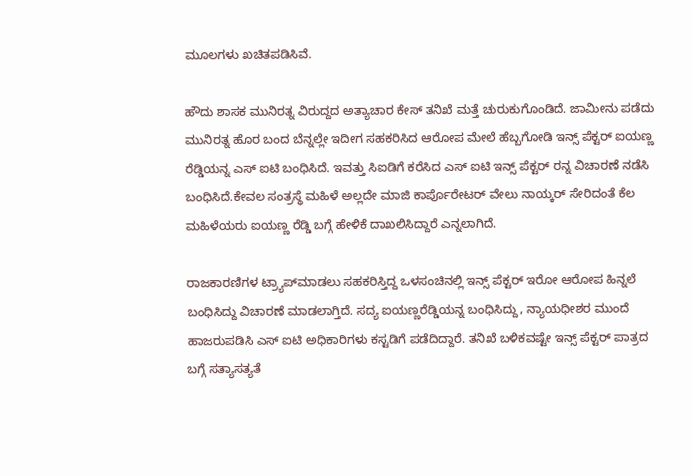ಮೂಲಗಳು ಖಚಿತಪಡಿಸಿವೆ.

ಹೌದು ಶಾಸಕ ಮುನಿರತ್ನ ವಿರುದ್ದದ ಅತ್ಯಾಚಾರ ಕೇಸ್ ತನಿಖೆ ಮತ್ತೆ ಚುರುಕುಗೊಂಡಿದೆ. ಜಾಮೀನು ಪಡೆದು ಮುನಿರತ್ನ ಹೊರ ಬಂದ ಬೆನ್ನಲ್ಲೇ ಇದೀಗ ಸಹಕರಿಸಿದ ಆರೋಪ ಮೇಲೆ ಹೆಬ್ಬಗೋಡಿ ಇನ್ಸ್ ಪೆಕ್ಟರ್ ಐಯಣ್ಣ ರೆಡ್ಡಿಯನ್ನ ಎಸ್ ಐಟಿ ಬಂಧಿಸಿದೆ. ಇವತ್ತು ಸಿಐಡಿಗೆ ಕರೆಸಿದ ಎಸ್ ಐಟಿ ಇನ್ಸ್ ಪೆಕ್ಟರ್ ರನ್ನ ವಿಚಾರಣೆ ನಡೆಸಿ ಬಂಧಿಸಿದೆ.ಕೇವಲ ಸಂತ್ರಸ್ಥೆ ಮಹಿಳೆ ಅಲ್ಲದೇ ಮಾಜಿ ಕಾರ್ಪೊರೇಟರ್ ವೇಲು ನಾಯ್ಕರ್ ಸೇರಿದಂತೆ ಕೆಲ ಮಹಿಳೆಯರು ಐಯಣ್ಣ ರೆಡ್ಡಿ ಬಗ್ಗೆ ಹೇಳಿಕೆ ದಾಖಲಿಸಿದ್ದಾರೆ ಎನ್ನಲಾಗಿದೆ.

ರಾಜಕಾರಣಿಗಳ ಟ್ರ್ಯಾಪ್‌ಮಾಡಲು ಸಹಕರಿಸ್ತಿದ್ದ ಒಳಸಂಚಿನಲ್ಲಿ ಇನ್ಸ್ ಪೆಕ್ಟರ್ ಇರೋ ಆರೋಪ ಹಿನ್ನಲೆ ಬಂಧಿಸಿದ್ದು ವಿಚಾರಣೆ ಮಾಡಲಾಗ್ತಿದೆ. ಸದ್ಯ ಐಯಣ್ಣರೆಡ್ಡಿಯನ್ನ ಬಂಧಿಸಿದ್ದು, ನ್ಯಾಯಧೀಶರ ಮುಂದೆ ಹಾಜರುಪಡಿಸಿ ಎಸ್ ಐಟಿ ಅಧಿಕಾರಿಗಳು ಕಸ್ಟಡಿಗೆ ಪಡೆದಿದ್ದಾರೆ. ತನಿಖೆ ಬಳಿಕವಷ್ಟೇ ಇನ್ಸ್ ಪೆಕ್ಟರ್ ಪಾತ್ರದ ಬಗ್ಗೆ ಸತ್ಯಾಸತ್ಯತೆ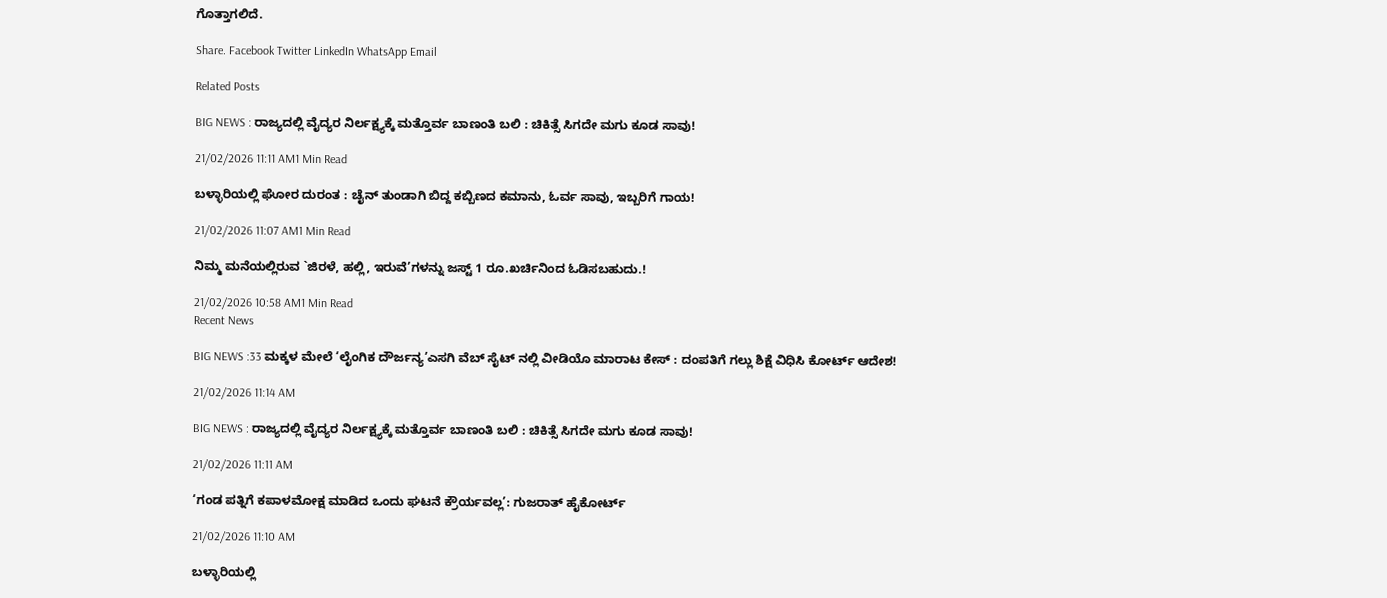ಗೊತ್ತಾಗಲಿದೆ.

Share. Facebook Twitter LinkedIn WhatsApp Email

Related Posts

BIG NEWS : ರಾಜ್ಯದಲ್ಲಿ ವೈದ್ಯರ ನಿರ್ಲಕ್ಷ್ಯಕ್ಕೆ ಮತ್ತೊರ್ವ ಬಾಣಂತಿ ಬಲಿ : ಚಿಕಿತ್ಸೆ ಸಿಗದೇ ಮಗು ಕೂಡ ಸಾವು!

21/02/2026 11:11 AM1 Min Read

ಬಳ್ಳಾರಿಯಲ್ಲಿ ಘೋರ ದುರಂತ : ಚೈನ್ ತುಂಡಾಗಿ ಬಿದ್ದ ಕಬ್ಬಿಣದ ಕಮಾನು, ಓರ್ವ ಸಾವು, ಇಬ್ಬರಿಗೆ ಗಾಯ!

21/02/2026 11:07 AM1 Min Read

ನಿಮ್ಮ ಮನೆಯಲ್ಲಿರುವ `ಜಿರಳೆ, ಹಲ್ಲಿ, ಇರುವೆ’ಗಳನ್ನು ಜಸ್ಟ್ 1 ರೂ.ಖರ್ಚಿನಿಂದ ಓಡಿಸಬಹುದು.!

21/02/2026 10:58 AM1 Min Read
Recent News

BIG NEWS :33 ಮಕ್ಕಳ ಮೇಲೆ ‘ಲೈಂಗಿಕ ದೌರ್ಜನ್ಯ’ಎಸಗಿ ವೆಬ್ ಸೈಟ್ ನಲ್ಲಿ ವೀಡಿಯೊ ಮಾರಾಟ ಕೇಸ್ : ದಂಪತಿಗೆ ಗಲ್ಲು ಶಿಕ್ಷೆ ವಿಧಿಸಿ ಕೋರ್ಟ್ ಆದೇಶ!

21/02/2026 11:14 AM

BIG NEWS : ರಾಜ್ಯದಲ್ಲಿ ವೈದ್ಯರ ನಿರ್ಲಕ್ಷ್ಯಕ್ಕೆ ಮತ್ತೊರ್ವ ಬಾಣಂತಿ ಬಲಿ : ಚಿಕಿತ್ಸೆ ಸಿಗದೇ ಮಗು ಕೂಡ ಸಾವು!

21/02/2026 11:11 AM

‘ಗಂಡ ಪತ್ನಿಗೆ ಕಪಾಳಮೋಕ್ಷ ಮಾಡಿದ ಒಂದು ಘಟನೆ ಕ್ರೌರ್ಯವಲ್ಲ’: ಗುಜರಾತ್ ಹೈಕೋರ್ಟ್

21/02/2026 11:10 AM

ಬಳ್ಳಾರಿಯಲ್ಲಿ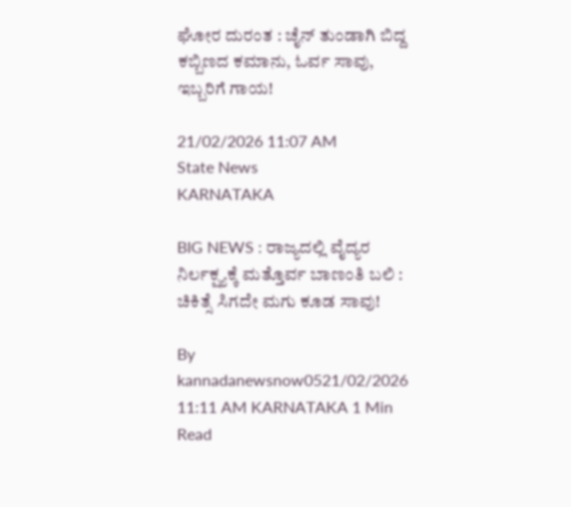ಘೋರ ದುರಂತ : ಚೈನ್ ತುಂಡಾಗಿ ಬಿದ್ದ ಕಬ್ಬಿಣದ ಕಮಾನು, ಓರ್ವ ಸಾವು, ಇಬ್ಬರಿಗೆ ಗಾಯ!

21/02/2026 11:07 AM
State News
KARNATAKA

BIG NEWS : ರಾಜ್ಯದಲ್ಲಿ ವೈದ್ಯರ ನಿರ್ಲಕ್ಷ್ಯಕ್ಕೆ ಮತ್ತೊರ್ವ ಬಾಣಂತಿ ಬಲಿ : ಚಿಕಿತ್ಸೆ ಸಿಗದೇ ಮಗು ಕೂಡ ಸಾವು!

By kannadanewsnow0521/02/2026 11:11 AM KARNATAKA 1 Min Read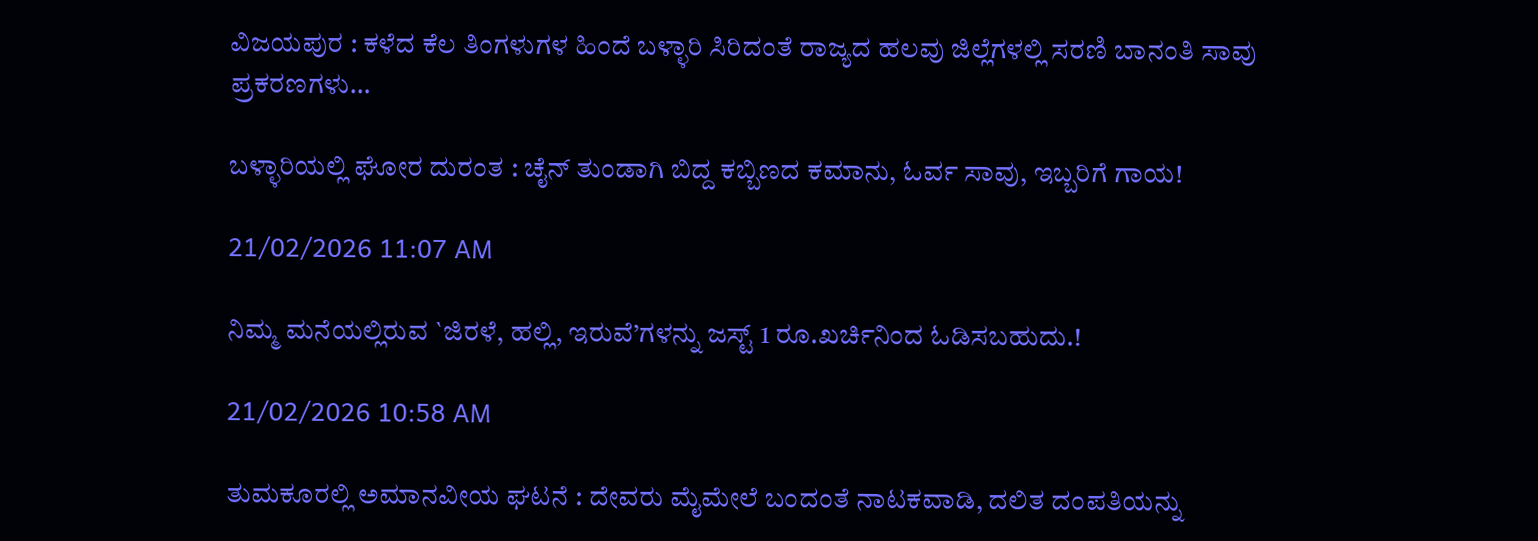ವಿಜಯಪುರ : ಕಳೆದ ಕೆಲ ತಿಂಗಳುಗಳ ಹಿಂದೆ ಬಳ್ಳಾರಿ ಸಿರಿದಂತೆ ರಾಜ್ಯದ ಹಲವು ಜಿಲ್ಲೆಗಳಲ್ಲಿ ಸರಣಿ ಬಾನಂತಿ ಸಾವು ಪ್ರಕರಣಗಳು…

ಬಳ್ಳಾರಿಯಲ್ಲಿ ಘೋರ ದುರಂತ : ಚೈನ್ ತುಂಡಾಗಿ ಬಿದ್ದ ಕಬ್ಬಿಣದ ಕಮಾನು, ಓರ್ವ ಸಾವು, ಇಬ್ಬರಿಗೆ ಗಾಯ!

21/02/2026 11:07 AM

ನಿಮ್ಮ ಮನೆಯಲ್ಲಿರುವ `ಜಿರಳೆ, ಹಲ್ಲಿ, ಇರುವೆ’ಗಳನ್ನು ಜಸ್ಟ್ 1 ರೂ.ಖರ್ಚಿನಿಂದ ಓಡಿಸಬಹುದು.!

21/02/2026 10:58 AM

ತುಮಕೂರಲ್ಲಿ ಅಮಾನವೀಯ ಘಟನೆ : ದೇವರು ಮೈಮೇಲೆ ಬಂದಂತೆ ನಾಟಕವಾಡಿ, ದಲಿತ ದಂಪತಿಯನ್ನು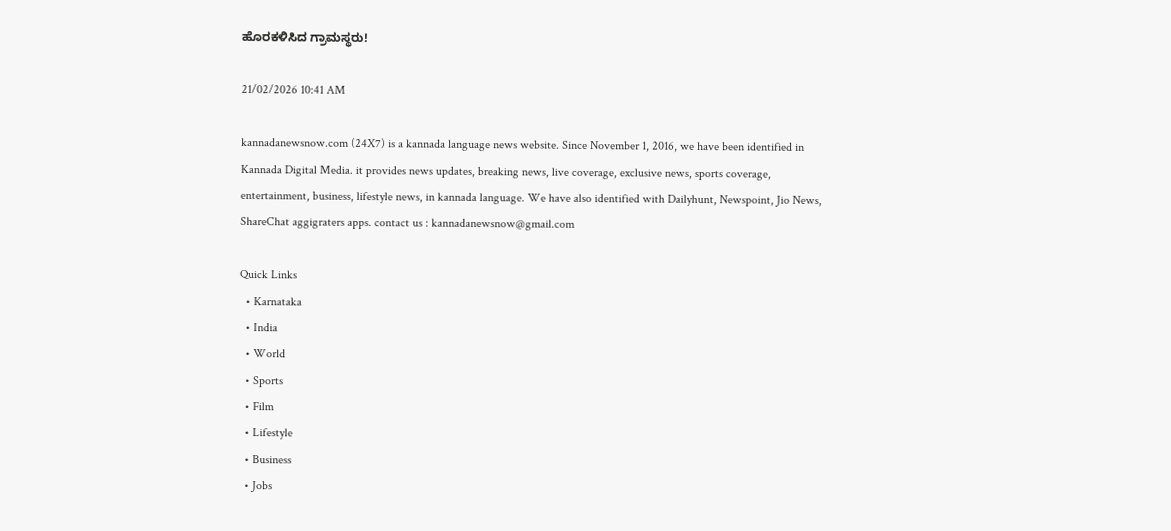ಹೊರಕಳಿಸಿದ ಗ್ರಾಮಸ್ಥರು!

21/02/2026 10:41 AM

kannadanewsnow.com (24X7) is a kannada language news website. Since November 1, 2016, we have been identified in Kannada Digital Media. it provides news updates, breaking news, live coverage, exclusive news, sports coverage, entertainment, business, lifestyle news, in kannada language. We have also identified with Dailyhunt, Newspoint, Jio News, ShareChat aggigraters apps. contact us : kannadanewsnow@gmail.com

Quick Links
  • Karnataka
  • India
  • World
  • Sports
  • Film
  • Lifestyle
  • Business
  • Jobs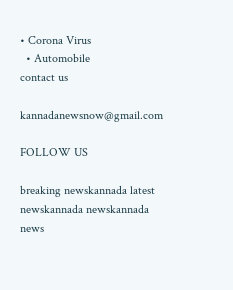• Corona Virus
  • Automobile
contact us

kannadanewsnow@gmail.com

FOLLOW US

breaking newskannada latest newskannada newskannada news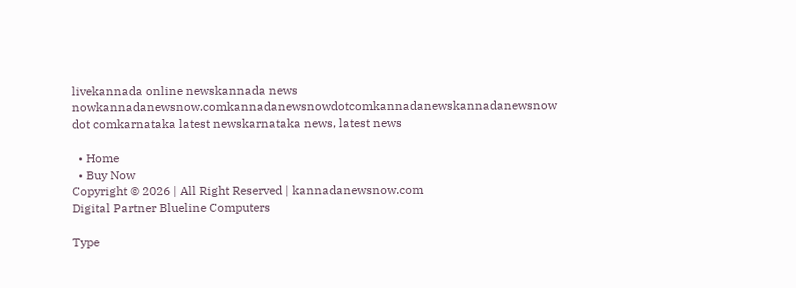livekannada online newskannada news nowkannadanewsnow.comkannadanewsnowdotcomkannadanewskannadanewsnow dot comkarnataka latest newskarnataka news, latest news

  • Home
  • Buy Now
Copyright © 2026 | All Right Reserved | kannadanewsnow.com
Digital Partner Blueline Computers

Type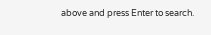above and press Enter to search.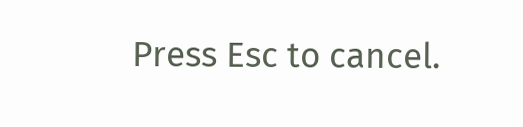Press Esc to cancel.